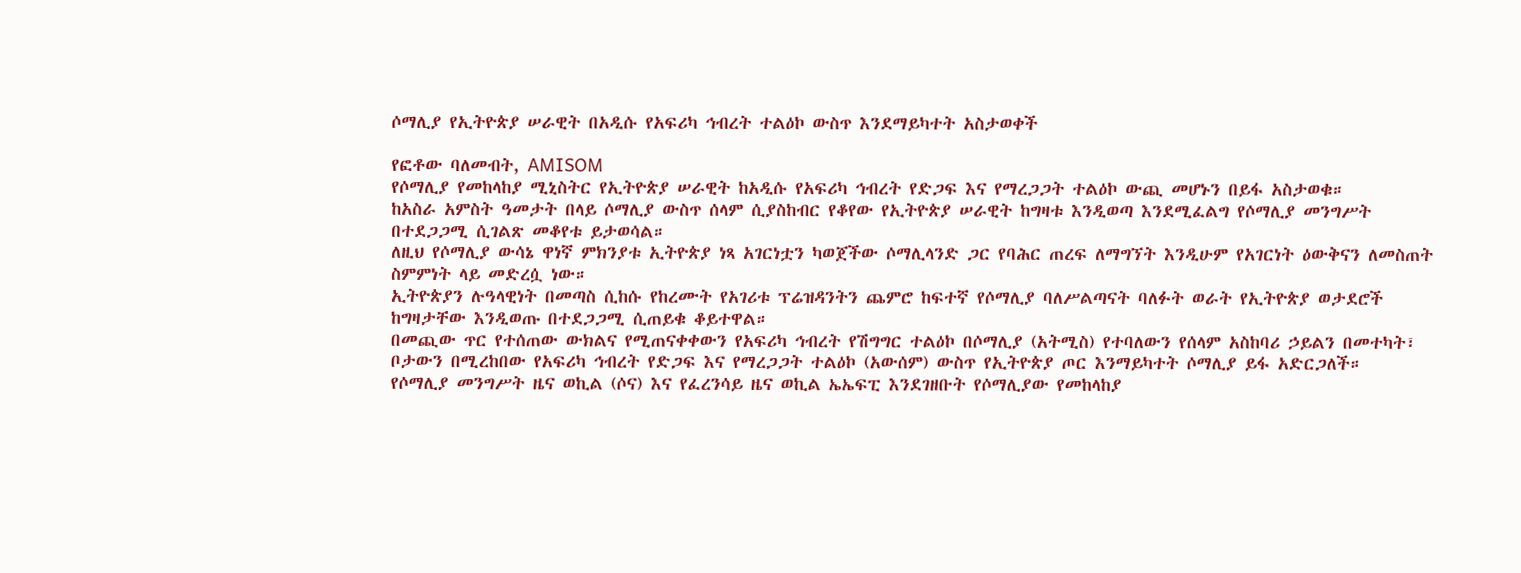ሶማሊያ የኢትዮጵያ ሠራዊት በአዲሱ የአፍሪካ ኅብረት ተልዕኮ ውስጥ እንደማይካተት አስታወቀች

የፎቶው ባለመብት, AMISOM
የሶማሊያ የመከላከያ ሚኒስትር የኢትዮጵያ ሠራዊት ከአዲሱ የአፍሪካ ኅብረት የድጋፍ እና የማረጋጋት ተልዕኮ ውጪ መሆኑን በይፋ አስታወቁ።
ከአስራ አምስት ዓመታት በላይ ሶማሊያ ውስጥ ሰላም ሲያስከብር የቆየው የኢትዮጵያ ሠራዊት ከግዛቱ እንዲወጣ እንደሚፈልግ የሶማሊያ መንግሥት በተደጋጋሚ ሲገልጽ መቆየቱ ይታወሳል።
ለዚህ የሶማሊያ ውሳኔ ዋነኛ ምክንያቱ ኢትዮጵያ ነጻ አገርነቷን ካወጀችው ሶማሊላንድ ጋር የባሕር ጠረፍ ለማግኘት እንዲሁም የአገርነት ዕውቅናን ለመስጠት ስምምነት ላይ መድረሷ ነው።
ኢትዮጵያን ሉዓላዊነት በመጣስ ሲከሱ የከረሙት የአገሪቱ ፕሬዝዳንትን ጨምሮ ከፍተኛ የሶማሊያ ባለሥልጣናት ባለፉት ወራት የኢትዮጵያ ወታደሮች ከግዛታቸው እንዲወጡ በተደጋጋሚ ሲጠይቁ ቆይተዋል።
በመጪው ጥር የተሰጠው ውክልና የሚጠናቀቀውን የአፍሪካ ኅብረት የሽግግር ተልዕኮ በሶማሊያ (አትሚስ) የተባለውን የሰላም አስከባሪ ኃይልን በመተካት፣ ቦታውን በሚረከበው የአፍሪካ ኅብረት የድጋፍ እና የማረጋጋት ተልዕኮ (አውሰም) ውስጥ የኢትዮጵያ ጦር እንማይካተት ሶማሊያ ይፋ አድርጋለች።
የሶማሊያ መንግሥት ዜና ወኪል (ሶና) እና የፈረንሳይ ዜና ወኪል ኤኤፍፒ እንደገዘቡት የሶማሊያው የመከላከያ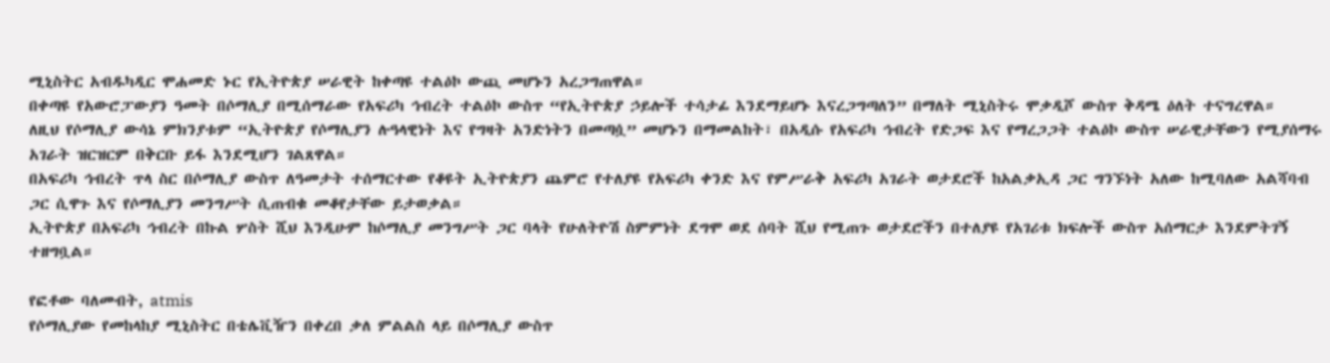ሚኒስትር አብዱካዲር ሞሐመድ ኑር የኢትዮጵያ ሠራዊት ከቀጣዩ ተልዕኮ ውጪ መሆኑን አረጋግጠዋል።
በቀጣዩ የአውሮፓውያን ዓመት በሶማሊያ በሚሰማራው የአፍሪካ ኅብረት ተልዕኮ ውስጥ “የኢትዮጵያ ኃይሎች ተሳታፊ እንደማይሆኑ እናረጋግጣለን” በማለት ሚኒስትሩ ሞቃዲሾ ውስጥ ቅዳሜ ዕለት ተናግረዋል።
ለዚህ የሶማሊያ ውሳኔ ምክንያቱም “ኢትዮጵያ የሶማሊያን ሉዓላዊነት እና የግዛት አንድነትን በመጣሷ” መሆኑን በማመልከት፣ በአዲሱ የአፍሪካ ኅብረት የድጋፍ እና የማረጋጋት ተልዕኮ ውስጥ ሠራዊታቸውን የሚያሰማሩ አገራት ዝርዝርም በቅርቡ ይፋ እንደሚሆን ገልጸዋል።
በአፍሪካ ኅብረት ጥላ ስር በሶማሊያ ውስጥ ለዓመታት ተሰማርተው የቆዩት ኢትዮጵያን ጨምሮ የተለያዩ የአፍሪካ ቀንድ እና የምሥራቅ አፍሪካ አገራት ወታደሮች ከአልቃኢዳ ጋር ግንኙነት አለው ከሚባለው አልሻባብ ጋር ሲዋጉ እና የሶማሊያን መንግሥት ሲጠብቁ መቆየታቸው ይታወቃል።
ኢትዮጵያ በአፍሪካ ኅብረት በኩል ሦስት ሺህ እንዲሁም ከሶማሊያ መንግሥት ጋር ባላት የሁለትዮሽ ስምምነት ደግሞ ወደ ሰባት ሺህ የሚጠጉ ወታደሮችን በተለያዩ የአገሪቱ ክፍሎች ውስጥ አሰማርታ እንደምትገኝ ተዘግቧል።

የፎቶው ባለመብት, atmis
የሶማሊያው የመከላከያ ሚኒስትር በቴሌቪዥን በቀረበ ቃለ ምልልስ ላይ በሶማሊያ ውስጥ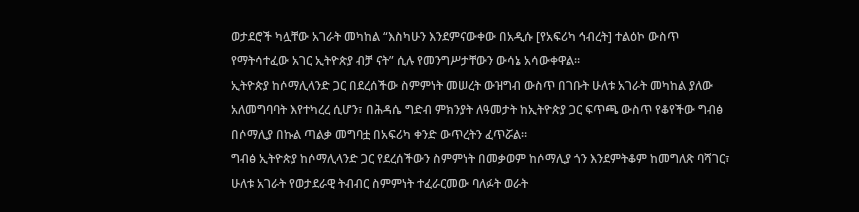ወታደሮች ካሏቸው አገራት መካከል “እስካሁን እንደምናውቀው በአዲሱ [የአፍሪካ ኅብረት] ተልዕኮ ውስጥ የማትሳተፈው አገር ኢትዮጵያ ብቻ ናት” ሲሉ የመንግሥታቸውን ውሳኔ አሳውቀዋል።
ኢትዮጵያ ከሶማሊላንድ ጋር በደረሰችው ስምምነት መሠረት ውዝግብ ውስጥ በገቡት ሁለቱ አገራት መካከል ያለው አለመግባባት እየተካረረ ሲሆን፣ በሕዳሴ ግድብ ምክንያት ለዓመታት ከኢትዮጵያ ጋር ፍጥጫ ውስጥ የቆየችው ግብፅ በሶማሊያ በኩል ጣልቃ መግባቷ በአፍሪካ ቀንድ ውጥረትን ፈጥሯል።
ግብፅ ኢትዮጵያ ከሶማሊላንድ ጋር የደረሰችውን ስምምነት በመቃወም ከሶማሊያ ጎን እንደምትቆም ከመግለጽ ባሻገር፣ ሁለቱ አገራት የወታደራዊ ትብብር ስምምነት ተፈራርመው ባለፉት ወራት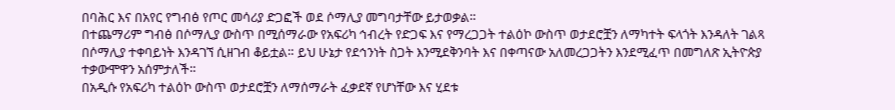በባሕር እና በአየር የግብፅ የጦር መሳሪያ ድጋፎች ወደ ሶማሊያ መግባታቸው ይታወቃል።
በተጨማሪም ግብፅ በሶማሊያ ውስጥ በሚሰማራው የአፍሪካ ኅብረት የድጋፍ እና የማረጋጋት ተልዕኮ ውስጥ ወታደሮቿን ለማካተት ፍላጎት እንዳለት ገልጻ በሶማሊያ ተቀባይነት እንዳገኘ ሲዘገብ ቆይቷል። ይህ ሁኔታ የደኅንነት ስጋት እንሚደቅንባት እና በቀጣናው አለመረጋጋትን እንደሚፈጥ በመግለጽ ኢትዮጵያ ተቃውሞዋን አሰምታለች።
በአዲሱ የአፍሪካ ተልዕኮ ውስጥ ወታደሮቿን ለማሰማራት ፈቃደኛ የሆነቸው እና ሂደቱ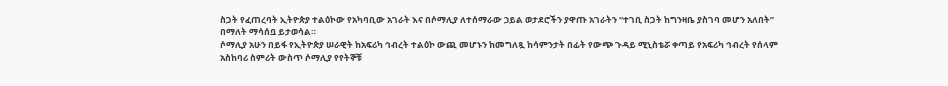ስጋት የፈጠረባት ኢትዮጵያ ተልዕኮው የአካባቢው አገራት እና በሶማሊያ ለተሰማራው ኃይል ወታደሮችን ያዋጡ አገራትን “ተገቢ ስጋት ከግንዛቤ ያስገባ መሆን አለበት” በማለት ማሳሰቧ ይታወሳል።
ሶማሊያ አሁን በይፋ የኢትዮጵያ ሠራዊት ከአፍሪካ ኅብረት ተልዕኮ ውጪ መሆኑን ከመግለጿ ከሳምንታት በፊት የውጭ ጉዳይ ሚኒስቴሯ ቀጣይ የአፍሪካ ኅብረት የሰላም አስከባሪ ስምሪት ውስጥ ሶማሊያ የየትኞቹ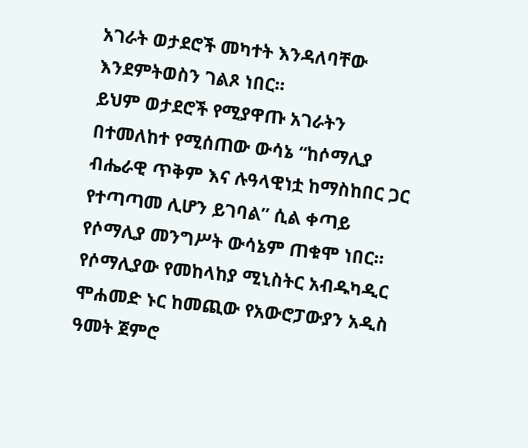አገራት ወታደሮች መካተት እንዳለባቸው እንደምትወስን ገልጾ ነበር።
ይህም ወታደሮች የሚያዋጡ አገራትን በተመለከተ የሚሰጠው ውሳኔ “ከሶማሊያ ብሔራዊ ጥቅም እና ሉዓላዊነቷ ከማስከበር ጋር የተጣጣመ ሊሆን ይገባል” ሲል ቀጣይ የሶማሊያ መንግሥት ውሳኔም ጠቁሞ ነበር።
የሶማሊያው የመከላከያ ሚኒስትር አብዱካዲር ሞሐመድ ኑር ከመጪው የአውሮፓውያን አዲስ ዓመት ጀምሮ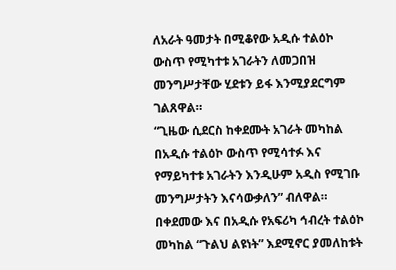ለአራት ዓመታት በሚቆየው አዲሱ ተልዕኮ ውስጥ የሚካተቱ አገራትን ለመጋበዝ መንግሥታቸው ሂደቱን ይፋ እንሚያደርግም ገልጸዋል።
“ጊዜው ሲደርስ ከቀደሙት አገራት መካከል በአዲሱ ተልዕኮ ውስጥ የሚሳተፉ እና የማይካተቱ አገራትን እንዲሁም አዲስ የሚገቡ መንግሥታትን እናሳውቃለን” ብለዋል።
በቀደመው እና በአዲሱ የአፍሪካ ኅብረት ተልዕኮ መካከል “ጉልህ ልዩነት” እደሚኖር ያመለከቱት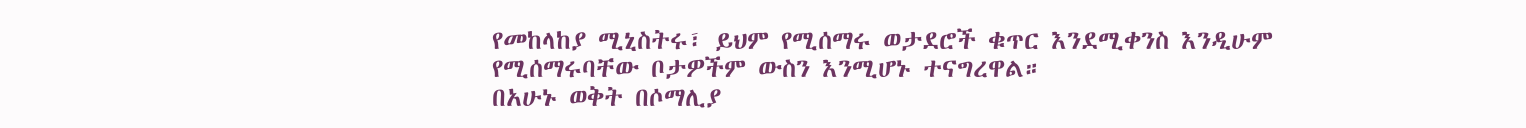የመከላከያ ሚኒስትሩ፣ ይህም የሚሰማሩ ወታደሮች ቁጥር እንደሚቀንስ እንዲሁም የሚሰማሩባቸው ቦታዎችም ውስን እንሚሆኑ ተናግረዋል።
በአሁኑ ወቅት በሶማሊያ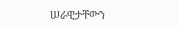ሠራዊታቸውን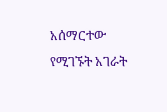አሰማርተው የሚገኙት አገራት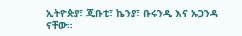ኢትዮጵያ፣ ጂቡቲ፣ ኬንያ፣ ቡሩንዲ እና ኡጋንዳ ናቸው።